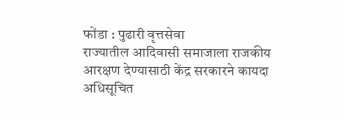फोंडा : पुढारी वृत्तसेवा
राज्यातील आदिवासी समाजाला राजकीय आरक्षण देण्यासाठी केंद्र सरकारने कायदा अधिसूचित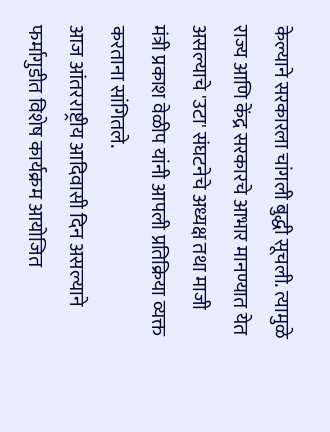केल्याने सरकारला चांगली बुद्धी सूचली. त्यामुळे राज्य आणि केंद्र सरकारचे आभार मानण्यात येत असल्याचे 'उटा' संघटनेचे अध्यक्ष तथा माजी मंत्री प्रकाश वेळीप यांनी आपली प्रतिक्रिया व्यक्त करताना सांगितले.
आज आंतरराष्ट्रीय आदिवासी दिन असल्याने फर्मागुडीत विशेष कार्यक्रम आयोजित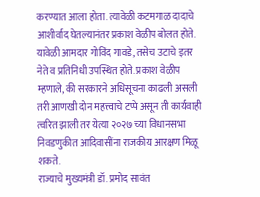करण्यात आला होता. त्यावेळी कटमगाळ दादाचे आशीर्वाद घेतल्यानंतर प्रकाश वेळीप बोलत होते. यावेळी आमदार गोविंद गावडे, तसेच उटाचे इतर नेते व प्रतिनिधी उपस्थित होते. प्रकाश वेळीप म्हणाले, की सरकारने अधिसूचना काढली असली तरी आणखी दोन महत्त्वाचे टप्पे असून ती कार्यवाही त्वरित झाली तर येत्या २०२७ च्या विधानसभा निवडणुकीत आदिवासींना राजकीय आरक्षण मिळू शकते.
राज्याचे मुख्यमंत्री डॉ. प्रमोद सावंत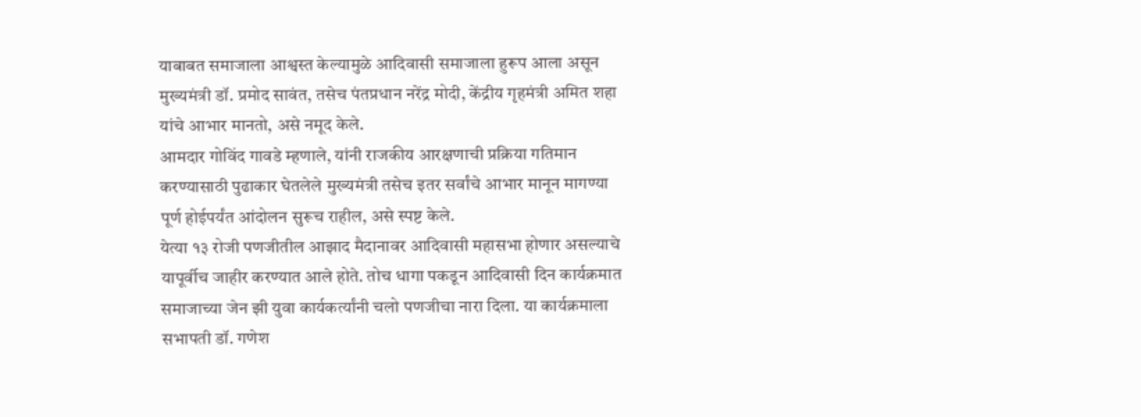याबाबत समाजाला आश्वस्त केल्यामुळे आदिवासी समाजाला हुरूप आला असून मुख्यमंत्री डॉ. प्रमोद सावंत, तसेच पंतप्रधान नरेंद्र मोदी, केंद्रीय गृहमंत्री अमित शहा यांचे आभार मानतो, असे नमूद केले.
आमदार गोविंद गावडे म्हणाले, यांनी राजकीय आरक्षणाची प्रक्रिया गतिमान करण्यासाठी पुढाकार घेतलेले मुख्यमंत्री तसेच इतर सर्वांचे आभार मानून मागण्या पूर्ण होईपर्यंत आंदोलन सुरूच राहील, असे स्पष्ट केले.
येत्या १३ रोजी पणजीतील आझाद मैदानावर आदिवासी महासभा होणार असल्याचे यापूर्वीच जाहीर करण्यात आले होते. तोच धागा पकडून आदिवासी दिन कार्यक्रमात समाजाच्या जेन झी युवा कार्यकर्त्यांनी चलो पणजीचा नारा दिला. या कार्यक्रमाला सभापती डॉ. गणेश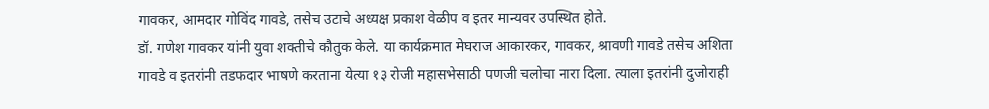गावकर, आमदार गोविंद गावडे, तसेच उटाचे अध्यक्ष प्रकाश वेळीप व इतर मान्यवर उपस्थित होते.
डॉ. गणेश गावकर यांनी युवा शक्तीचे कौतुक केले. या कार्यक्रमात मेघराज आकारकर, गावकर, श्रावणी गावडे तसेच अशिता गावडे व इतरांनी तडफदार भाषणे करताना येत्या १३ रोजी महासभेसाठी पणजी चलोचा नारा दिला. त्याला इतरांनी दुजोराही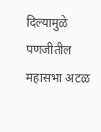दिल्यामुळे पणजीतील महासभा अटळ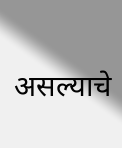असल्याचे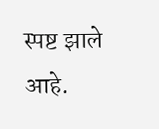स्पष्ट झाले आहे.